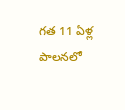గత 11 ఏళ్ల పాలనలో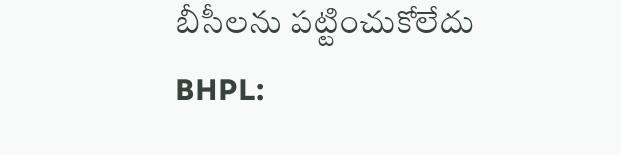బీసీలను పట్టించుకోలేదు
BHPL: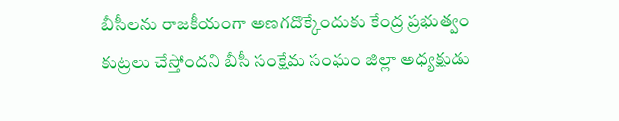బీసీలను రాజకీయంగా అణగదొక్కేందుకు కేంద్ర ప్రభుత్వం కుట్రలు చేస్తోందని బీసీ సంక్షేమ సంఘం జిల్లా అధ్యక్షుడు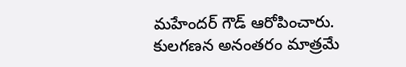మహేందర్ గౌడ్ ఆరోపించారు. కులగణన అనంతరం మాత్రమే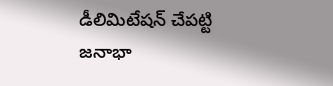డీలిమిటేషన్ చేపట్టి జనాభా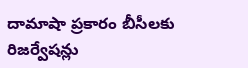దామాషా ప్రకారం బీసీలకు రిజర్వేషన్లు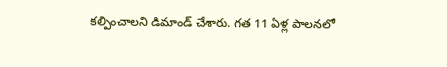కల్పించాలని డిమాండ్ చేశారు. గత 11 ఏళ్ల పాలనలో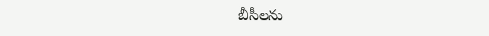బీసీలను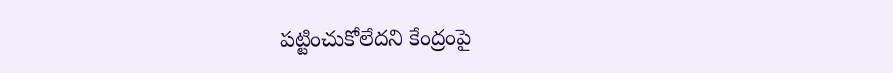పట్టించుకోలేదని కేంద్రంపై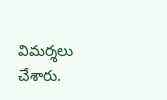విమర్శలు చేశారు.